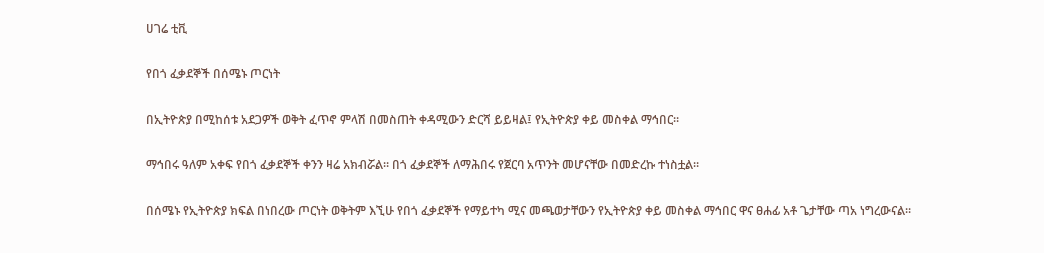ሀገሬ ቲቪ

የበጎ ፈቃደኞች በሰሜኑ ጦርነት

በኢትዮጵያ በሚከሰቱ አደጋዎች ወቅት ፈጥኖ ምላሽ በመስጠት ቀዳሚውን ድርሻ ይይዛል፤ የኢትዮጵያ ቀይ መስቀል ማኅበር።

ማኅበሩ ዓለም አቀፍ የበጎ ፈቃደኞች ቀንን ዛሬ አክብሯል። በጎ ፈቃደኞች ለማሕበሩ የጀርባ አጥንት መሆናቸው በመድረኩ ተነስቷል።

በሰሜኑ የኢትዮጵያ ክፍል በነበረው ጦርነት ወቅትም እኚሁ የበጎ ፈቃደኞች የማይተካ ሚና መጫወታቸውን የኢትዮጵያ ቀይ መስቀል ማኅበር ዋና ፀሐፊ አቶ ጌታቸው ጣአ ነግረውናል።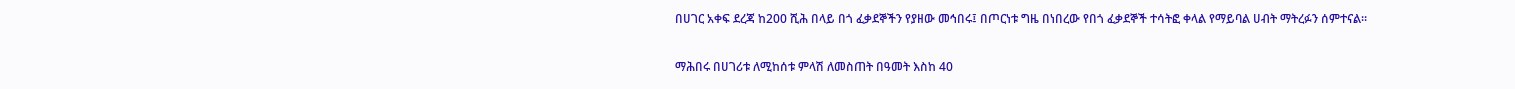በሀገር አቀፍ ደረጃ ከ200 ሺሕ በላይ በጎ ፈቃደኞችን የያዘው መኅበሩ፤ በጦርነቱ ግዜ በነበረው የበጎ ፈቃደኞች ተሳትፎ ቀላል የማይባል ሀብት ማትረፉን ሰምተናል።

ማሕበሩ በሀገሪቱ ለሚከሰቱ ምላሽ ለመስጠት በዓመት እስከ 40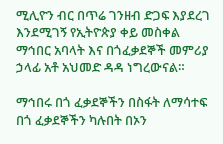ሚሊዮን ብር በጥሬ ገንዘብ ድጋፍ እያደረገ እንደሚገኝ የኢትዮጵያ ቀይ መስቀል ማኅበር አባላት እና በጎፈቃደኞች መምሪያ ኃላፊ አቶ አህመድ ዳዳ ነግረውናል።

ማኅበሩ በጎ ፈቃደኞችን በስፋት ለማሳተፍ በጎ ፈቃደኞችን ካሉበት በኦን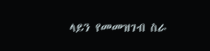ላይን የመመዝገብ ስራ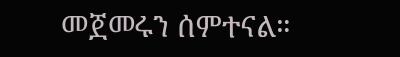መጀመሩን ሰምተናል።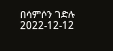በሳምሶን ገድሉ
2022-12-12